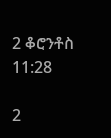2 ቆሮንቶስ 11:28

2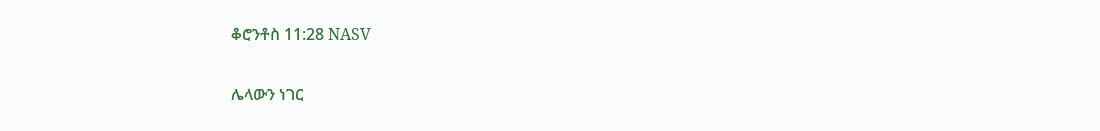ቆሮንቶስ 11:28 NASV

ሌላውን ነገር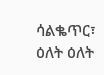ሳልቈጥር፣ ዕለት ዕለት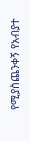የሚያስጨንቀኝ የአብያተ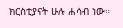ክርስቲያናት ሁሉ ሐሳብ ነው።